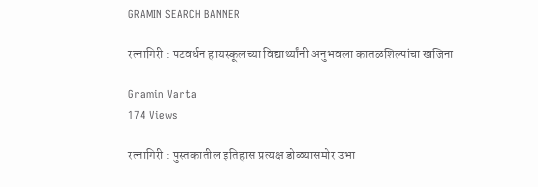GRAMIN SEARCH BANNER

रत्नागिरी : पटवर्धन हायस्कूलच्या विद्यार्थ्यांनी अनुभवला कातळशिल्पांचा खजिना

Gramin Varta
174 Views

रत्नागिरी : पुस्तकातील इतिहास प्रत्यक्ष डोळ्यासमोर उभा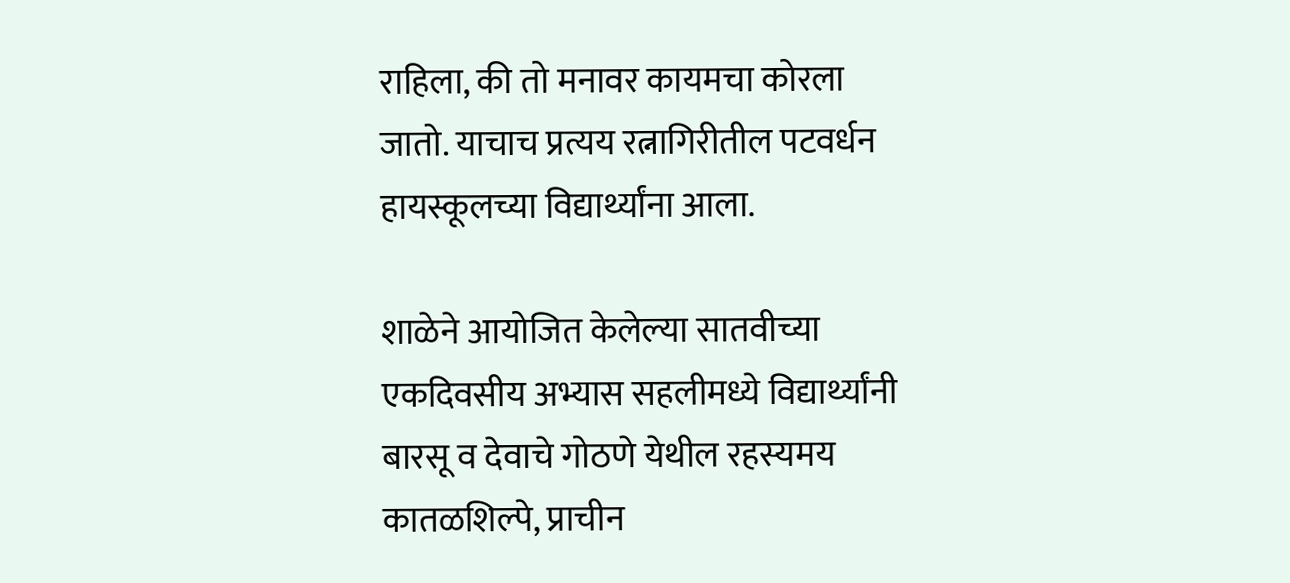राहिला, की तो मनावर कायमचा कोरला जातो. याचाच प्रत्यय रत्नागिरीतील पटवर्धन हायस्कूलच्या विद्यार्थ्यांना आला.

शाळेने आयोजित केलेल्या सातवीच्या एकदिवसीय अभ्यास सहलीमध्ये विद्यार्थ्यांनी बारसू व देवाचे गोठणे येथील रहस्यमय कातळशिल्पे, प्राचीन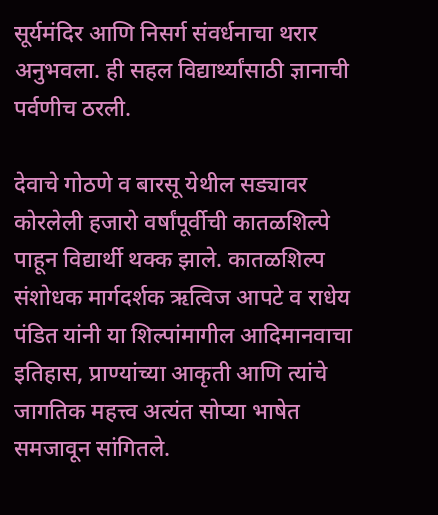सूर्यमंदिर आणि निसर्ग संवर्धनाचा थरार अनुभवला. ही सहल विद्यार्थ्यांसाठी ज्ञानाची पर्वणीच ठरली.

देवाचे गोठणे व बारसू येथील सड्यावर कोरलेली हजारो वर्षांपूर्वीची कातळशिल्पे पाहून विद्यार्थी थक्क झाले. कातळशिल्प संशोधक मार्गदर्शक ऋत्विज आपटे व राधेय पंडित यांनी या शिल्पांमागील आदिमानवाचा इतिहास, प्राण्यांच्या आकृती आणि त्यांचे जागतिक महत्त्व अत्यंत सोप्या भाषेत समजावून सांगितले.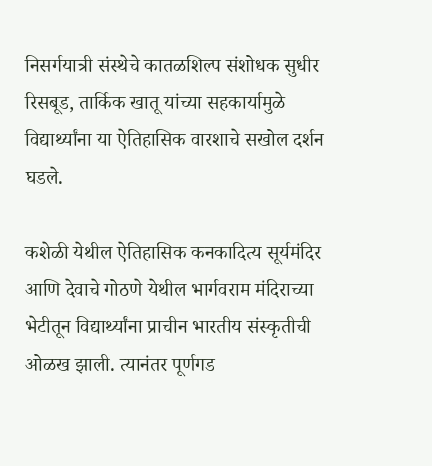निसर्गयात्री संस्थेचे कातळशिल्प संशोधक सुधीर रिसबूड, तार्किक खातू यांच्या सहकार्यामुळे विद्यार्थ्यांना या ऐतिहासिक वारशाचे सखोल दर्शन घडले.

कशेळी येथील ऐतिहासिक कनकादित्य सूर्यमंदिर आणि देवाचे गोठणे येथील भार्गवराम मंदिराच्या भेटीतून विद्यार्थ्यांना प्राचीन भारतीय संस्कृतीची ओळख झाली. त्यानंतर पूर्णगड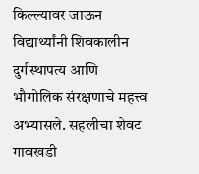किल्ल्यावर जाऊन विद्यार्थ्यांनी शिवकालीन दुर्गस्थापत्य आणि भौगोलिक संरक्षणाचे महत्त्व अभ्यासले. सहलीचा शेवट गावखडी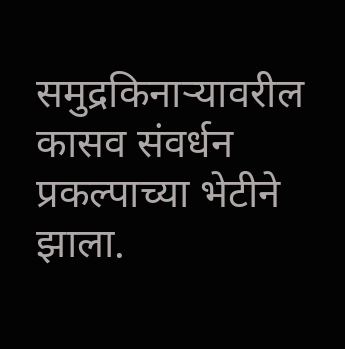समुद्रकिनाऱ्यावरील कासव संवर्धन प्रकल्पाच्या भेटीने झाला.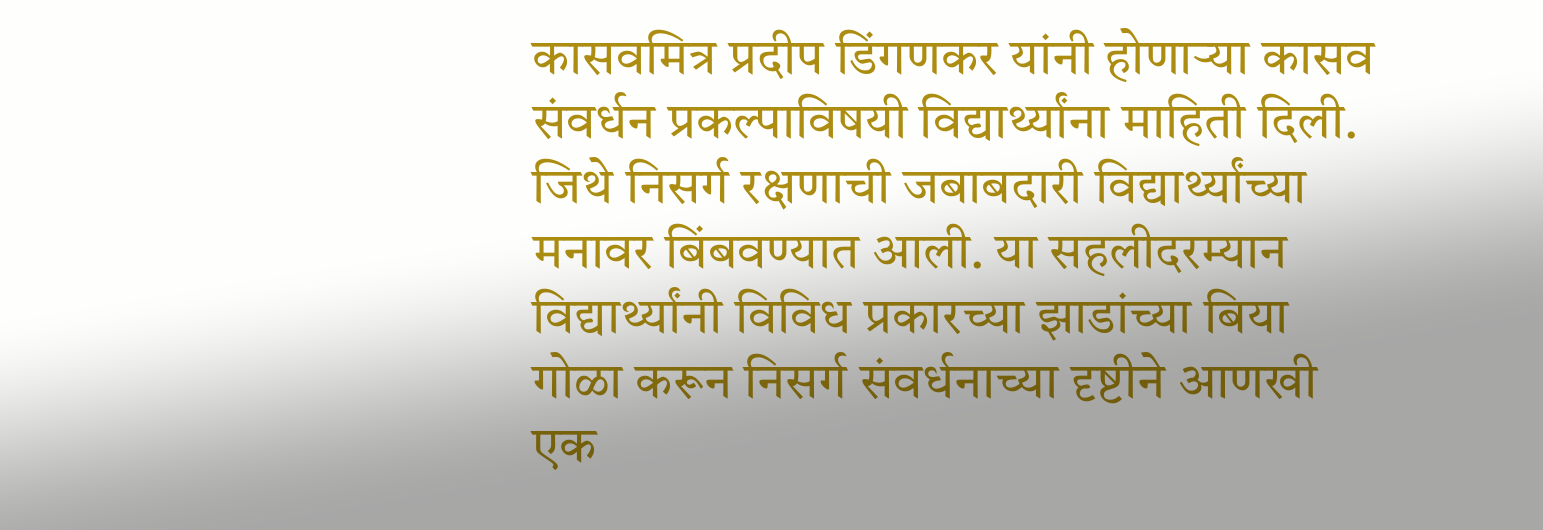कासवमित्र प्रदीप डिंगणकर यांनी होणाऱ्या कासव संवर्धन प्रकल्पाविषयी विद्यार्थ्यांना माहिती दिली. जिथे निसर्ग रक्षणाची जबाबदारी विद्यार्थ्यांच्या मनावर बिंबवण्यात आली. या सहलीदरम्यान विद्यार्थ्यांनी विविध प्रकारच्या झाडांच्या बिया गोळा करून निसर्ग संवर्धनाच्या दृष्टीने आणखी एक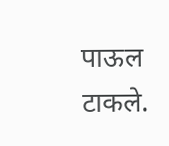पाऊल टाकले.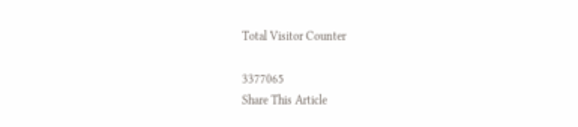Total Visitor Counter

3377065
Share This Article